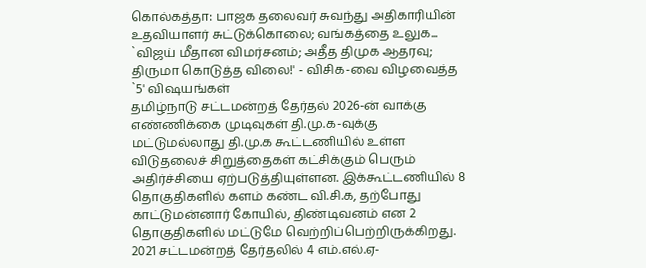கொல்கத்தா: பாஜக தலைவர் சுவந்து அதிகாரியின் உதவியாளர் சுட்டுக்கொலை; வங்கத்தை உலுக...
`விஜய் மீதான விமர்சனம்; அதீத திமுக ஆதரவு; திருமா கொடுத்த விலை!' - விசிக-வை விழவைத்த `5' விஷயங்கள்
தமிழ்நாடு சட்டமன்றத் தேர்தல் 2026-ன் வாக்கு எண்ணிக்கை முடிவுகள் தி.மு.க-வுக்கு மட்டுமல்லாது தி.மு.க கூட்டணியில் உள்ள விடுதலைச் சிறுத்தைகள் கட்சிக்கும் பெரும் அதிர்ச்சியை ஏற்படுத்தியுள்ளன. இக்கூட்டணியில் 8 தொகுதிகளில் களம் கண்ட வி.சி.க, தற்போது காட்டுமன்னார் கோயில், திண்டிவனம் என 2 தொகுதிகளில் மட்டுமே வெற்றிப்பெற்றிருக்கிறது. 2021 சட்டமன்றத் தேர்தலில் 4 எம்.எல்.ஏ-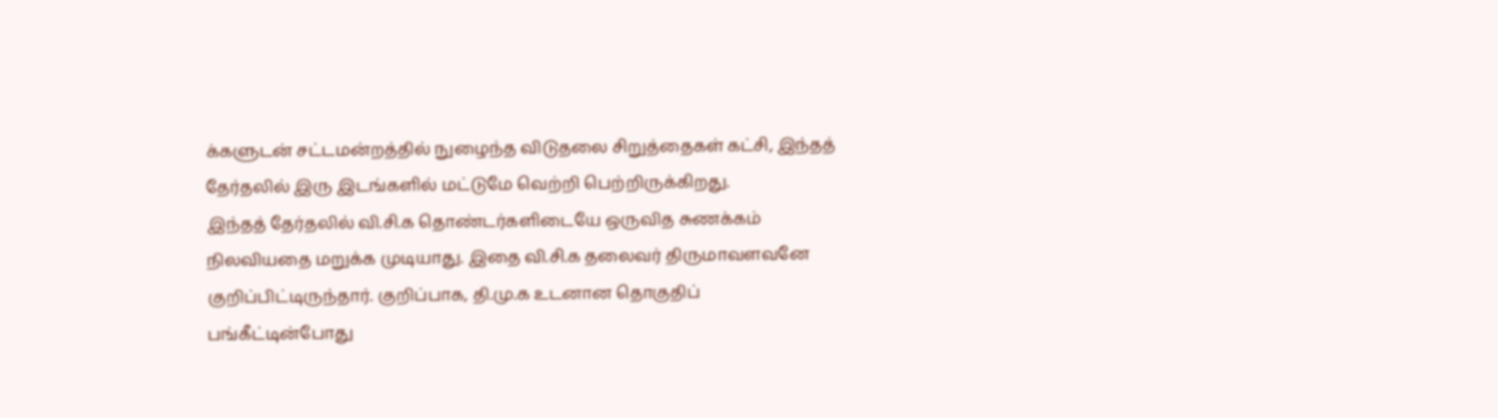க்களுடன் சட்டமன்றத்தில் நுழைந்த விடுதலை சிறுத்தைகள் கட்சி, இந்தத் தேர்தலில் இரு இடங்களில் மட்டுமே வெற்றி பெற்றிருக்கிறது.
இந்தத் தேர்தலில் வி.சி.க தொண்டர்களிடையே ஒருவித சுணக்கம் நிலவியதை மறுக்க முடியாது. இதை வி.சி.க தலைவர் திருமாவளவனே குறிப்பிட்டிருந்தார். குறிப்பாக, தி.மு.க உடனான தொகுதிப் பங்கீட்டின்போது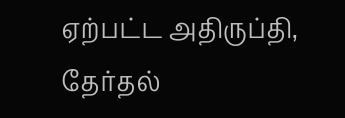ஏற்பட்ட அதிருப்தி, தேர்தல்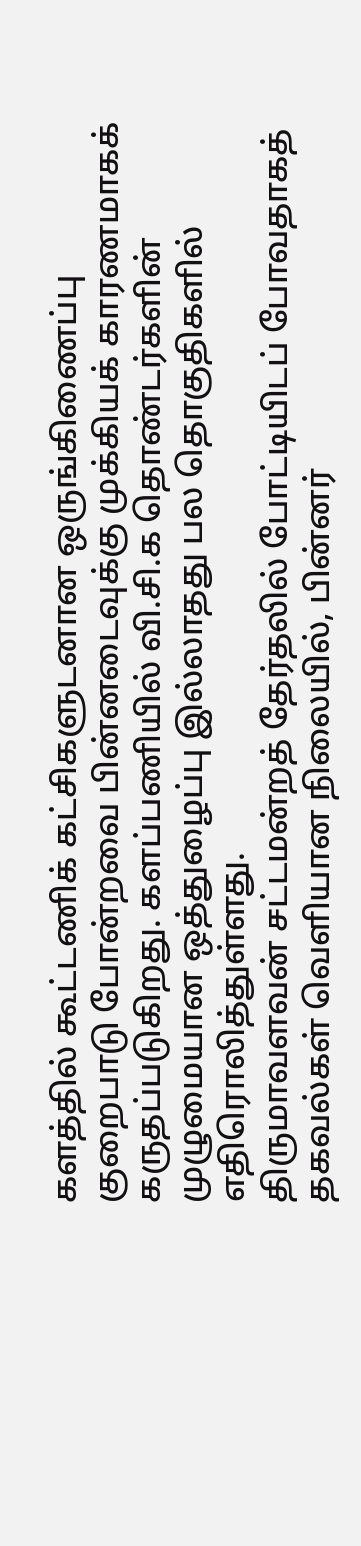களத்தில் கூட்டணிக் கட்சிகளுடனான ஒருங்கிணைப்பு குறைபாடு போன்றவை பின்னடைவுக்கு முக்கியக் காரணமாகக் கருதப்படுகிறது. களப்பணியில் வி.சி.க தொண்டர்களின் முழுமையான ஒத்துழைப்பு இல்லாதது பல தொகுதிகளில் எதிரொலித்துள்ளது.
திருமாவளவன் சட்டமன்றத் தேர்தலில் போட்டியிடப் போவதாகத் தகவல்கள் வெளியான நிலையில், பின்னர்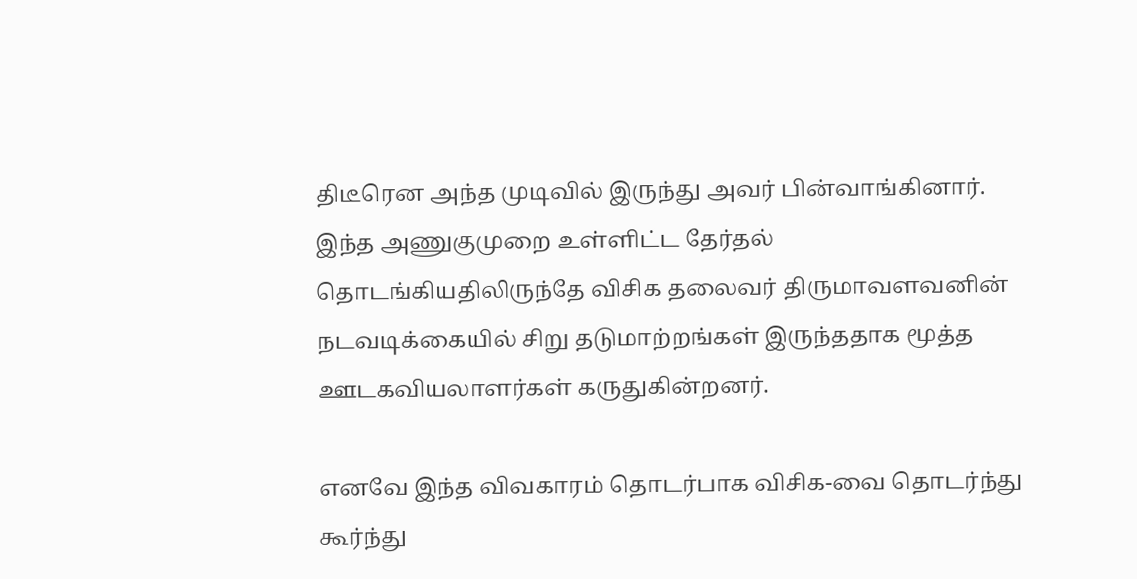திடீரென அந்த முடிவில் இருந்து அவர் பின்வாங்கினார். இந்த அணுகுமுறை உள்ளிட்ட தேர்தல் தொடங்கியதிலிருந்தே விசிக தலைவர் திருமாவளவனின் நடவடிக்கையில் சிறு தடுமாற்றங்கள் இருந்ததாக மூத்த ஊடகவியலாளர்கள் கருதுகின்றனர்.

எனவே இந்த விவகாரம் தொடர்பாக விசிக-வை தொடர்ந்து கூர்ந்து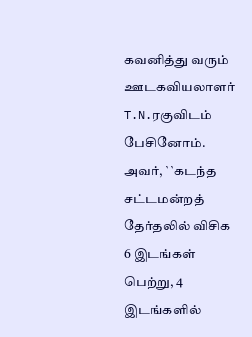கவனித்து வரும் ஊடகவியலாளர் T.N.ரகுவிடம் பேசினோம். அவர், ``கடந்த சட்டமன்றத் தேர்தலில் விசிக 6 இடங்கள் பெற்று, 4 இடங்களில்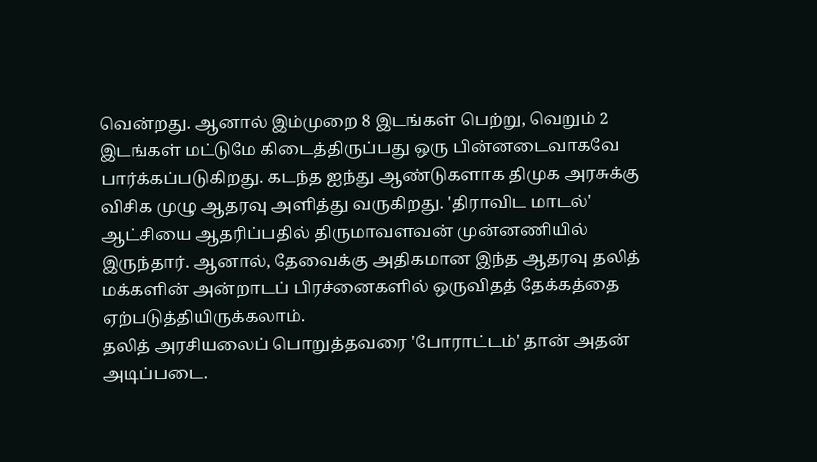வென்றது. ஆனால் இம்முறை 8 இடங்கள் பெற்று, வெறும் 2 இடங்கள் மட்டுமே கிடைத்திருப்பது ஒரு பின்னடைவாகவே பார்க்கப்படுகிறது. கடந்த ஐந்து ஆண்டுகளாக திமுக அரசுக்கு விசிக முழு ஆதரவு அளித்து வருகிறது. 'திராவிட மாடல்' ஆட்சியை ஆதரிப்பதில் திருமாவளவன் முன்னணியில் இருந்தார். ஆனால், தேவைக்கு அதிகமான இந்த ஆதரவு தலித் மக்களின் அன்றாடப் பிரச்னைகளில் ஒருவிதத் தேக்கத்தை ஏற்படுத்தியிருக்கலாம்.
தலித் அரசியலைப் பொறுத்தவரை 'போராட்டம்' தான் அதன் அடிப்படை.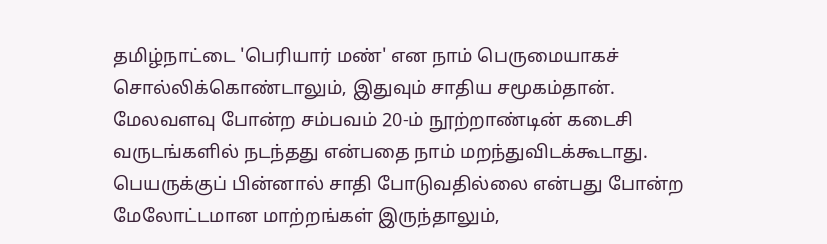தமிழ்நாட்டை 'பெரியார் மண்' என நாம் பெருமையாகச் சொல்லிக்கொண்டாலும், இதுவும் சாதிய சமூகம்தான். மேலவளவு போன்ற சம்பவம் 20-ம் நூற்றாண்டின் கடைசி வருடங்களில் நடந்தது என்பதை நாம் மறந்துவிடக்கூடாது. பெயருக்குப் பின்னால் சாதி போடுவதில்லை என்பது போன்ற மேலோட்டமான மாற்றங்கள் இருந்தாலும்,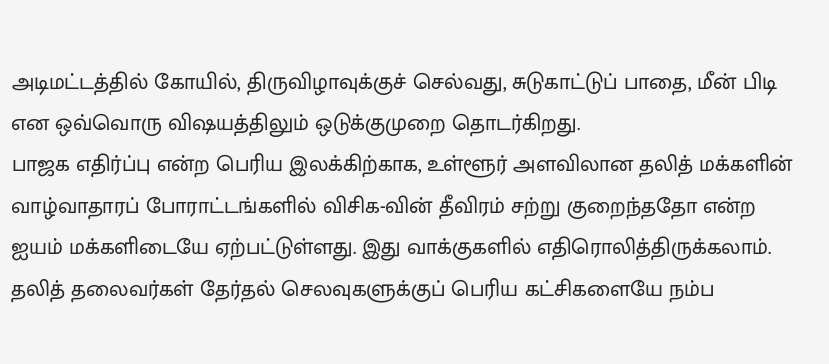அடிமட்டத்தில் கோயில், திருவிழாவுக்குச் செல்வது, சுடுகாட்டுப் பாதை, மீன் பிடி என ஒவ்வொரு விஷயத்திலும் ஒடுக்குமுறை தொடர்கிறது.
பாஜக எதிர்ப்பு என்ற பெரிய இலக்கிற்காக, உள்ளூர் அளவிலான தலித் மக்களின் வாழ்வாதாரப் போராட்டங்களில் விசிக-வின் தீவிரம் சற்று குறைந்ததோ என்ற ஐயம் மக்களிடையே ஏற்பட்டுள்ளது. இது வாக்குகளில் எதிரொலித்திருக்கலாம்.
தலித் தலைவர்கள் தேர்தல் செலவுகளுக்குப் பெரிய கட்சிகளையே நம்ப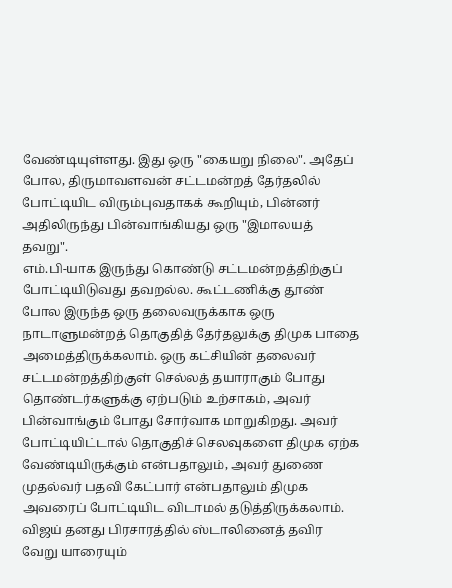வேண்டியுள்ளது. இது ஒரு "கையறு நிலை". அதேப் போல, திருமாவளவன் சட்டமன்றத் தேர்தலில் போட்டியிட விரும்புவதாகக் கூறியும், பின்னர் அதிலிருந்து பின்வாங்கியது ஒரு "இமாலயத் தவறு".
எம்.பி-யாக இருந்து கொண்டு சட்டமன்றத்திற்குப் போட்டியிடுவது தவறல்ல. கூட்டணிக்கு தூண் போல இருந்த ஒரு தலைவருக்காக ஒரு நாடாளுமன்றத் தொகுதித் தேர்தலுக்கு திமுக பாதை அமைத்திருக்கலாம். ஒரு கட்சியின் தலைவர் சட்டமன்றத்திற்குள் செல்லத் தயாராகும் போது தொண்டர்களுக்கு ஏற்படும் உற்சாகம், அவர் பின்வாங்கும் போது சோர்வாக மாறுகிறது. அவர் போட்டியிட்டால் தொகுதிச் செலவுகளை திமுக ஏற்க வேண்டியிருக்கும் என்பதாலும், அவர் துணை முதல்வர் பதவி கேட்பார் என்பதாலும் திமுக அவரைப் போட்டியிட விடாமல் தடுத்திருக்கலாம்.
விஜய் தனது பிரசாரத்தில் ஸ்டாலினைத் தவிர வேறு யாரையும்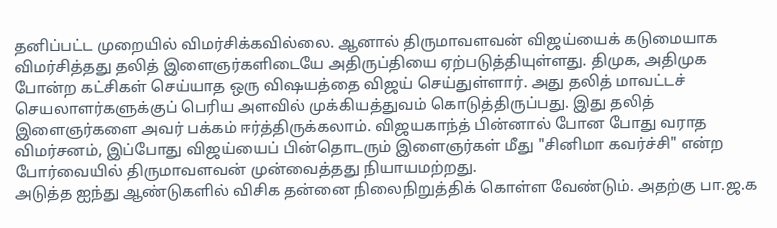தனிப்பட்ட முறையில் விமர்சிக்கவில்லை. ஆனால் திருமாவளவன் விஜய்யைக் கடுமையாக விமர்சித்தது தலித் இளைஞர்களிடையே அதிருப்தியை ஏற்படுத்தியுள்ளது. திமுக, அதிமுக போன்ற கட்சிகள் செய்யாத ஒரு விஷயத்தை விஜய் செய்துள்ளார். அது தலித் மாவட்டச் செயலாளர்களுக்குப் பெரிய அளவில் முக்கியத்துவம் கொடுத்திருப்பது. இது தலித் இளைஞர்களை அவர் பக்கம் ஈர்த்திருக்கலாம். விஜயகாந்த் பின்னால் போன போது வராத விமர்சனம், இப்போது விஜய்யைப் பின்தொடரும் இளைஞர்கள் மீது "சினிமா கவர்ச்சி" என்ற போர்வையில் திருமாவளவன் முன்வைத்தது நியாயமற்றது.
அடுத்த ஐந்து ஆண்டுகளில் விசிக தன்னை நிலைநிறுத்திக் கொள்ள வேண்டும். அதற்கு பா.ஜ.க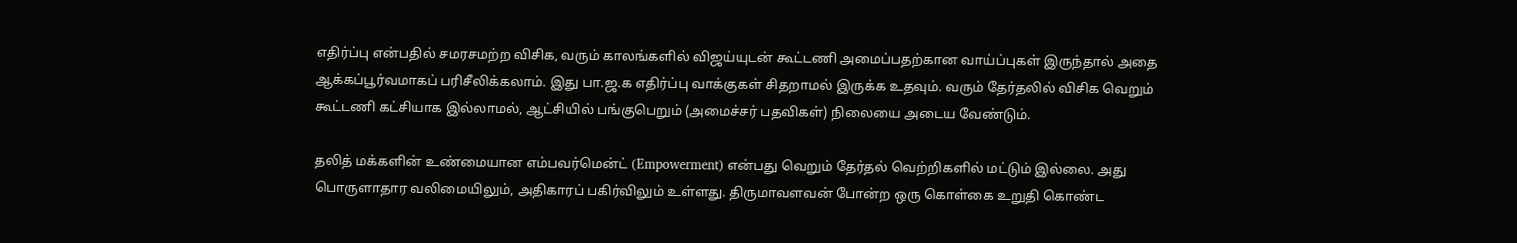எதிர்ப்பு என்பதில் சமரசமற்ற விசிக, வரும் காலங்களில் விஜய்யுடன் கூட்டணி அமைப்பதற்கான வாய்ப்புகள் இருந்தால் அதை ஆக்கப்பூர்வமாகப் பரிசீலிக்கலாம். இது பா.ஜ.க எதிர்ப்பு வாக்குகள் சிதறாமல் இருக்க உதவும். வரும் தேர்தலில் விசிக வெறும் கூட்டணி கட்சியாக இல்லாமல், ஆட்சியில் பங்குபெறும் (அமைச்சர் பதவிகள்) நிலையை அடைய வேண்டும்.

தலித் மக்களின் உண்மையான எம்பவர்மென்ட் (Empowerment) என்பது வெறும் தேர்தல் வெற்றிகளில் மட்டும் இல்லை. அது பொருளாதார வலிமையிலும், அதிகாரப் பகிர்விலும் உள்ளது. திருமாவளவன் போன்ற ஒரு கொள்கை உறுதி கொண்ட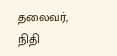தலைவர், நிதி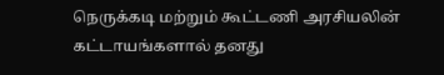நெருக்கடி மற்றும் கூட்டணி அரசியலின் கட்டாயங்களால் தனது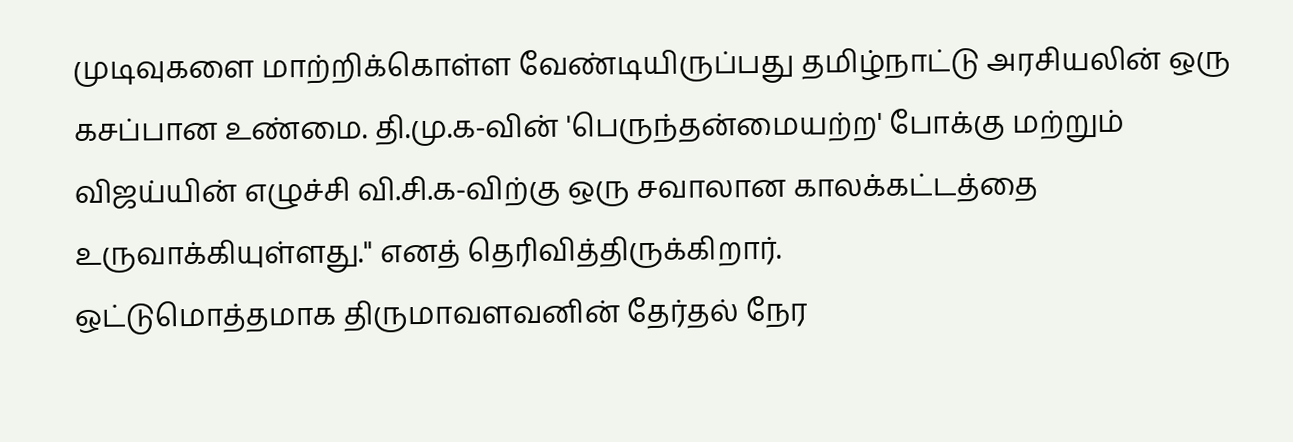முடிவுகளை மாற்றிக்கொள்ள வேண்டியிருப்பது தமிழ்நாட்டு அரசியலின் ஒரு கசப்பான உண்மை. தி.மு.க-வின் 'பெருந்தன்மையற்ற' போக்கு மற்றும் விஜய்யின் எழுச்சி வி.சி.க-விற்கு ஒரு சவாலான காலக்கட்டத்தை உருவாக்கியுள்ளது." எனத் தெரிவித்திருக்கிறார்.
ஒட்டுமொத்தமாக திருமாவளவனின் தேர்தல் நேர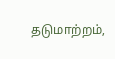தடுமாற்றம்,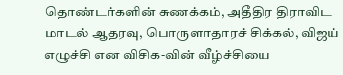தொண்டர்களின் சுணக்கம், அதீதிர திராவிட மாடல் ஆதரவு, பொருளாதாரச் சிக்கல், விஜய் எழுச்சி என விசிக-வின் வீழ்ச்சியை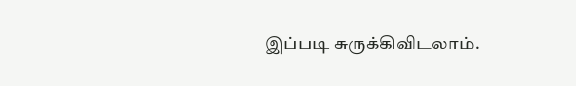இப்படி சுருக்கிவிடலாம்.